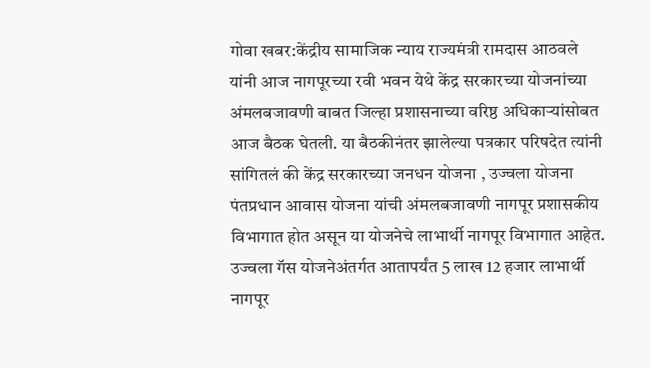गोवा खबर:केंद्रीय सामाजिक न्याय राज्यमंत्री रामदास आठवले यांनी आज नागपूरच्या रवी भवन येथे केंद्र सरकारच्या योजनांच्या अंमलबजावणी बाबत जिल्हा प्रशासनाच्या वरिष्ठ अधिकाऱ्यांसोबत आज बैठक घेतली. या बैठकीनंतर झालेल्या पत्रकार परिषदेत त्यांनी सांगितलं की केंद्र सरकारच्या जनधन योजना , उज्वला योजना पंतप्रधान आवास योजना यांची अंमलबजावणी नागपूर प्रशासकीय विभागात होत असून या योजनेचे लाभार्थी नागपूर विभागात आहेत.
उज्वला गॅस योजनेअंतर्गत आतापर्यंत 5 लाख 12 हजार लाभार्थी नागपूर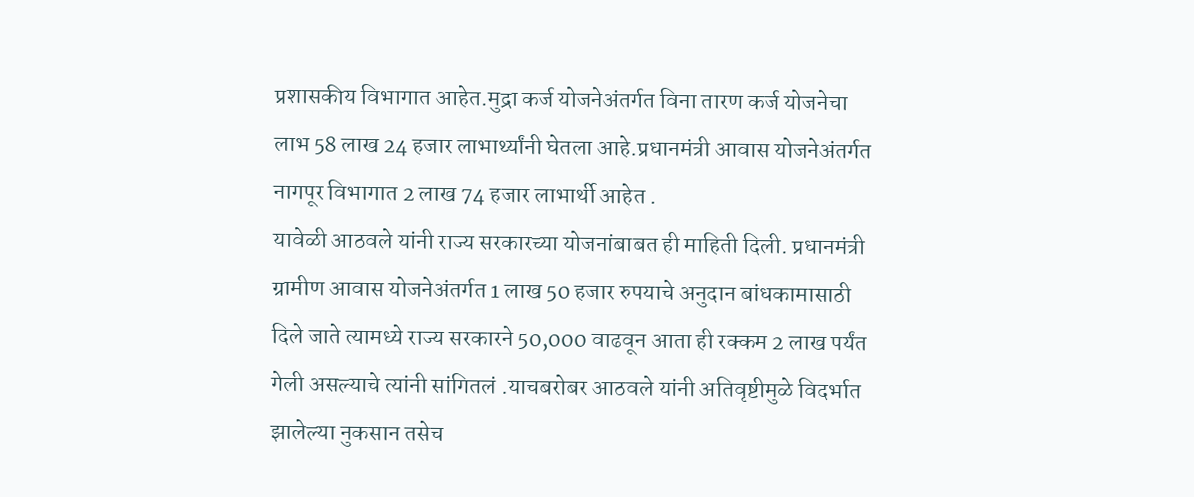प्रशासकीय विभागात आहेत.मुद्रा कर्ज योजनेअंतर्गत विना तारण कर्ज योजनेचा लाभ 58 लाख 24 हजार लाभार्थ्यांनी घेतला आहे.प्रधानमंत्री आवास योजनेअंतर्गत नागपूर विभागात 2 लाख 74 हजार लाभार्थी आहेत .
यावेळी आठवले यांनी राज्य सरकारच्या योजनांबाबत ही माहिती दिली. प्रधानमंत्री ग्रामीण आवास योजनेअंतर्गत 1 लाख 50 हजार रुपयाचे अनुदान बांधकामासाठी दिले जाते त्यामध्ये राज्य सरकारने 50,000 वाढवून आता ही रक्कम 2 लाख पर्यंत गेली असल्याचे त्यांनी सांगितलं .याचबरोबर आठवले यांनी अतिवृष्टीमुळे विदर्भात झालेल्या नुकसान तसेच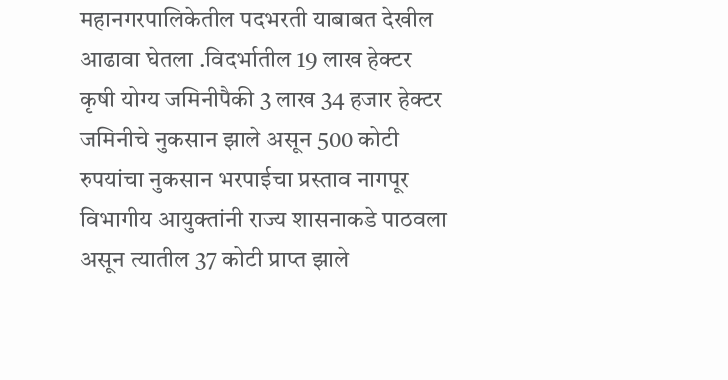महानगरपालिकेतील पदभरती याबाबत देखील आढावा घेतला .विदर्भातील 19 लाख हेक्टर कृषी योग्य जमिनीपैकी 3 लाख 34 हजार हेक्टर जमिनीचे नुकसान झाले असून 500 कोटी रुपयांचा नुकसान भरपाईचा प्रस्ताव नागपूर विभागीय आयुक्तांनी राज्य शासनाकडे पाठवला असून त्यातील 37 कोटी प्राप्त झाले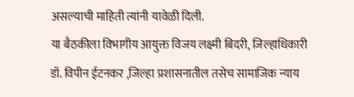असल्याची माहिती त्यांनी यावेळी दिली.
या बैठकीला विभागीय आयुक्त विजय लक्ष्मी बिदरी, जिल्हाधिकारी डॉ. विपीन ईटनकर ,जिल्हा प्रशासनातील तसेच सामाजिक न्याय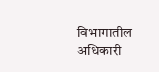विभागातील अधिकारी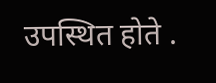उपस्थित होते .